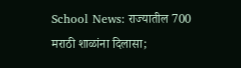School News: राज्यातील 700 मराठी शाळांना दिलासा;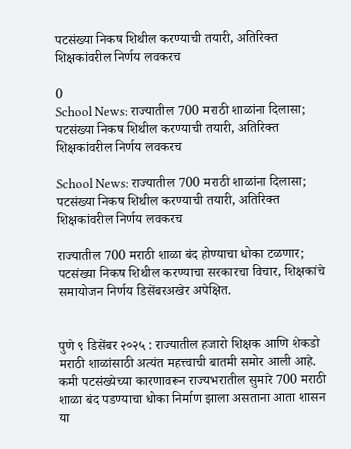पटसंख्या निकष शिथील करण्याची तयारी, अतिरिक्त शिक्षकांवरील निर्णय लवकरच

0
School News: राज्यातील 700 मराठी शाळांना दिलासा; पटसंख्या निकष शिथील करण्याची तयारी, अतिरिक्त शिक्षकांवरील निर्णय लवकरच

School News: राज्यातील 700 मराठी शाळांना दिलासा; पटसंख्या निकष शिथील करण्याची तयारी, अतिरिक्त शिक्षकांवरील निर्णय लवकरच

राज्यातील 700 मराठी शाळा बंद होण्याचा धोका टळणार; पटसंख्या निकष शिथील करण्याचा सरकारचा विचार, शिक्षकांचे समायोजन निर्णय डिसेंबरअखेर अपेक्षित.


पुणे ९ डिसेंबर २०२५ : राज्यातील हजारो शिक्षक आणि शेकडो मराठी शाळांसाठी अत्यंत महत्त्वाची बातमी समोर आली आहे. कमी पटसंख्येच्या कारणावरून राज्यभरातील सुमारे 700 मराठी शाळा बंद पडण्याचा धोका निर्माण झाला असताना आता शासन या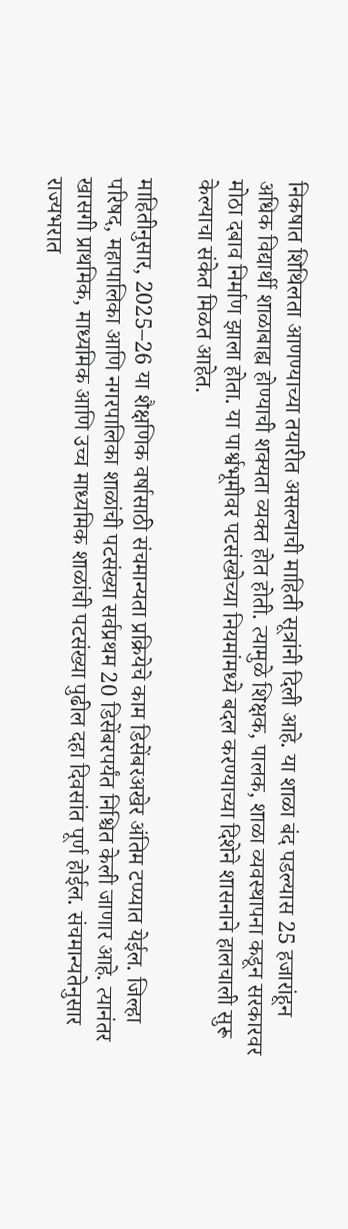निकषात शिथिलता आणण्याच्या तयारीत असल्याची माहिती सूत्रांनी दिली आहे. या शाळा बंद पडल्यास 25 हजारांहून अधिक विद्यार्थी शाळाबाह्य होण्याची शक्यता व्यक्त होत होती. त्यामुळे शिक्षक, पालक, शाळा व्यवस्थापना कडून सरकारवर मोठा दबाव निर्माण झाला होता. या पार्श्वभूमीवर पटसंख्येच्या नियमांमध्ये बदल करण्याच्या दिशेने शासनाने हालचाली सुरू केल्याचा संकेत मिळत आहेत.

माहितीनुसार, 2025–26 या शैक्षणिक वर्षासाठी संचमान्यता प्रक्रियेचे काम डिसेंबरअखेर अंतिम टप्प्यात येईल. जिल्हा परिषद, महापालिका आणि नगरपालिका शाळांची पटसंख्या सर्वप्रथम 20 डिसेंबरपर्यंत निश्चित केली जाणार आहे. त्यानंतर खासगी प्राथमिक, माध्यमिक आणि उच्च माध्यमिक शाळांची पटसंख्या पुढील दहा दिवसांत पूर्ण होईल. संचमान्यतेनुसार राज्यभरात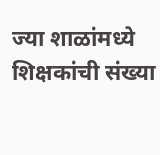ज्या शाळांमध्ये शिक्षकांची संख्या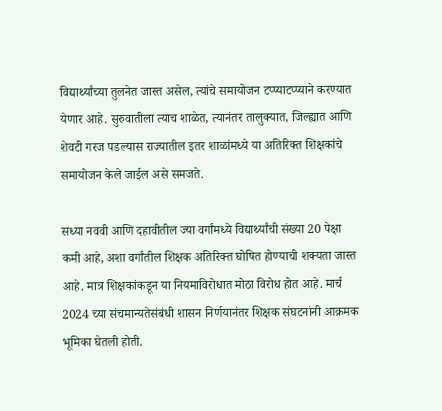विद्यार्थ्यांच्या तुलनेत जास्त असेल, त्यांचे समायोजन टप्प्याटप्प्याने करण्यात येणार आहे. सुरुवातीला त्याच शाळेत, त्यानंतर तालुक्यात, जिल्ह्यात आणि शेवटी गरज पडल्यास राज्यातील इतर शाळांमध्ये या अतिरिक्त शिक्षकांचे समायोजन केले जाईल असे समजते.

सध्या नववी आणि दहावीतील ज्या वर्गांमध्ये विद्यार्थ्यांची संख्या 20 पेक्षा कमी आहे, अशा वर्गांतील शिक्षक अतिरिक्त घोषित होण्याची शक्यता जास्त आहे. मात्र शिक्षकांकडून या नियमाविरोधात मोठा विरोध होत आहे. मार्च 2024 च्या संचमान्यतेसंबंधी शासन निर्णयानंतर शिक्षक संघटनांनी आक्रमक भूमिका घेतली होती.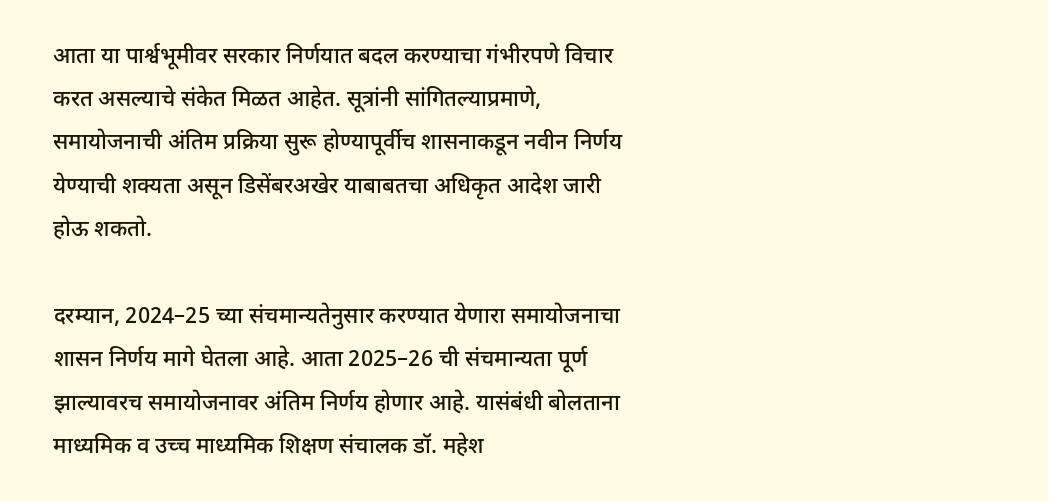आता या पार्श्वभूमीवर सरकार निर्णयात बदल करण्याचा गंभीरपणे विचार करत असल्याचे संकेत मिळत आहेत. सूत्रांनी सांगितल्याप्रमाणे, समायोजनाची अंतिम प्रक्रिया सुरू होण्यापूर्वीच शासनाकडून नवीन निर्णय येण्याची शक्यता असून डिसेंबरअखेर याबाबतचा अधिकृत आदेश जारी होऊ शकतो.

दरम्यान, 2024–25 च्या संचमान्यतेनुसार करण्यात येणारा समायोजनाचा शासन निर्णय मागे घेतला आहे. आता 2025–26 ची संचमान्यता पूर्ण झाल्यावरच समायोजनावर अंतिम निर्णय होणार आहे. यासंबंधी बोलताना माध्यमिक व उच्च माध्यमिक शिक्षण संचालक डॉ. महेश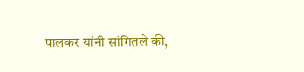पालकर यांनी सांगितले की,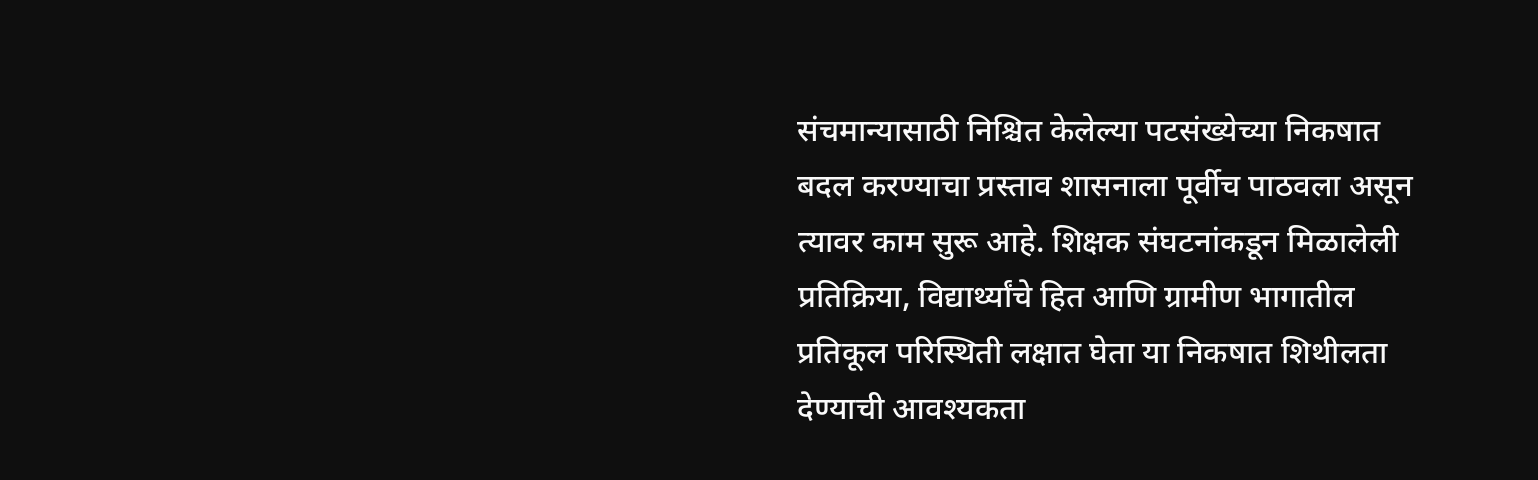संचमान्यासाठी निश्चित केलेल्या पटसंख्येच्या निकषात बदल करण्याचा प्रस्ताव शासनाला पूर्वीच पाठवला असून त्यावर काम सुरू आहे. शिक्षक संघटनांकडून मिळालेली प्रतिक्रिया, विद्यार्थ्यांचे हित आणि ग्रामीण भागातील प्रतिकूल परिस्थिती लक्षात घेता या निकषात शिथीलता देण्याची आवश्यकता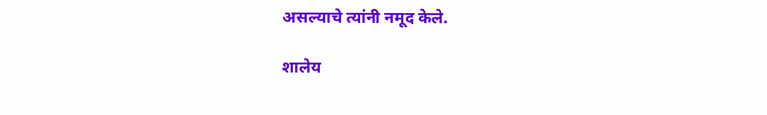असल्याचे त्यांनी नमूद केले.

शालेय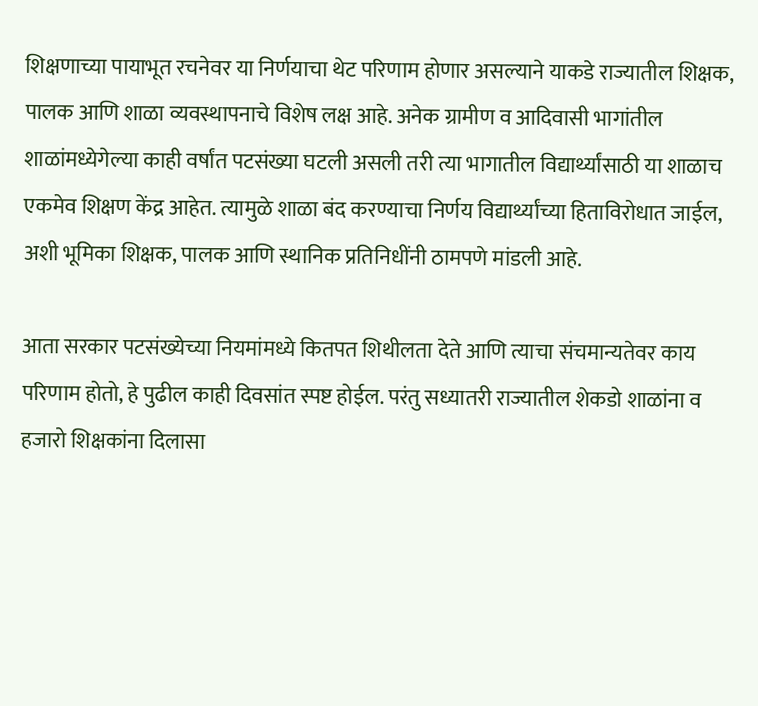शिक्षणाच्या पायाभूत रचनेवर या निर्णयाचा थेट परिणाम होणार असल्याने याकडे राज्यातील शिक्षक, पालक आणि शाळा व्यवस्थापनाचे विशेष लक्ष आहे. अनेक ग्रामीण व आदिवासी भागांतील शाळांमध्येगेल्या काही वर्षांत पटसंख्या घटली असली तरी त्या भागातील विद्यार्थ्यांसाठी या शाळाच एकमेव शिक्षण केंद्र आहेत. त्यामुळे शाळा बंद करण्याचा निर्णय विद्यार्थ्यांच्या हिताविरोधात जाईल, अशी भूमिका शिक्षक, पालक आणि स्थानिक प्रतिनिधींनी ठामपणे मांडली आहे.

आता सरकार पटसंख्येच्या नियमांमध्ये कितपत शिथीलता देते आणि त्याचा संचमान्यतेवर काय परिणाम होतो, हे पुढील काही दिवसांत स्पष्ट होईल. परंतु सध्यातरी राज्यातील शेकडो शाळांना व हजारो शिक्षकांना दिलासा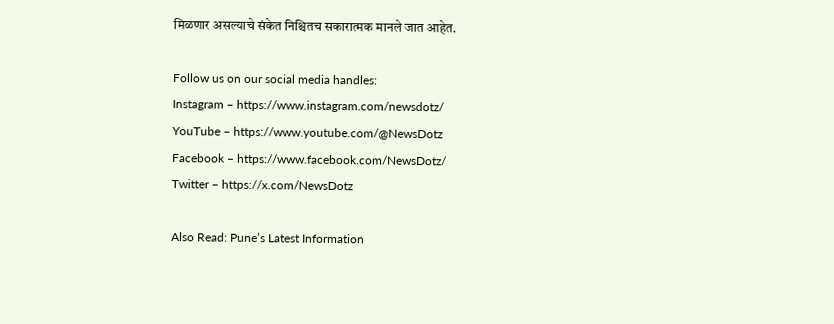मिळणार असल्याचे संकेत निश्चितच सकारात्मक मानले जात आहेत.

Follow us on our social media handles:
Instagram – https://www.instagram.com/newsdotz/
YouTube – https://www.youtube.com/@NewsDotz
Facebook – https://www.facebook.com/NewsDotz/
Twitter – https://x.com/NewsDotz

Also Read: Pune’s Latest Information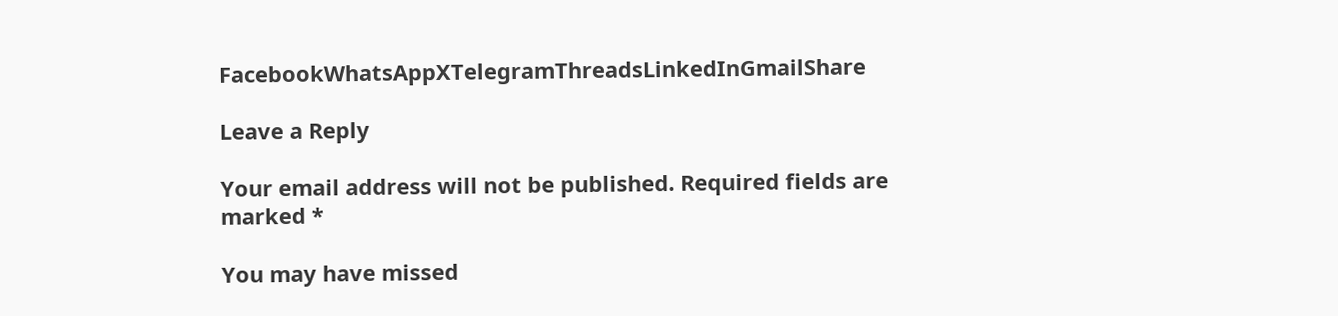FacebookWhatsAppXTelegramThreadsLinkedInGmailShare

Leave a Reply

Your email address will not be published. Required fields are marked *

You may have missed